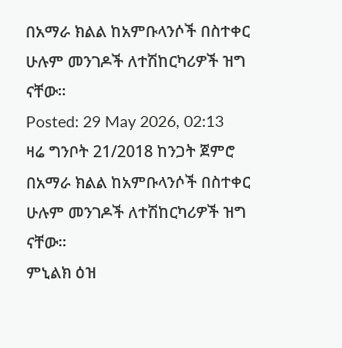በአማራ ክልል ከአምቡላንሶች በስተቀር ሁሉም መንገዶች ለተሽከርካሪዎች ዝግ ናቸው።
Posted: 29 May 2026, 02:13
ዛሬ ግንቦት 21/2018 ከንጋት ጀምሮ በአማራ ክልል ከአምቡላንሶች በስተቀር ሁሉም መንገዶች ለተሽከርካሪዎች ዝግ ናቸው።
ምኒልክ ዕዝ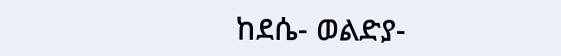ከደሴ- ወልድያ-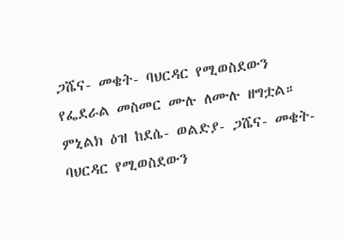ጋሼና- መቄት- ባህርዳር የሚወስደውን የፌደራል መስመር ሙሉ ለሙሉ ዘግቷል።
ምኒልክ ዕዝ ከደሴ- ወልድያ- ጋሼና- መቄት- ባህርዳር የሚወስደውን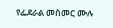የፌደራል መስመር ሙሉ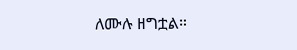ለሙሉ ዘግቷል።